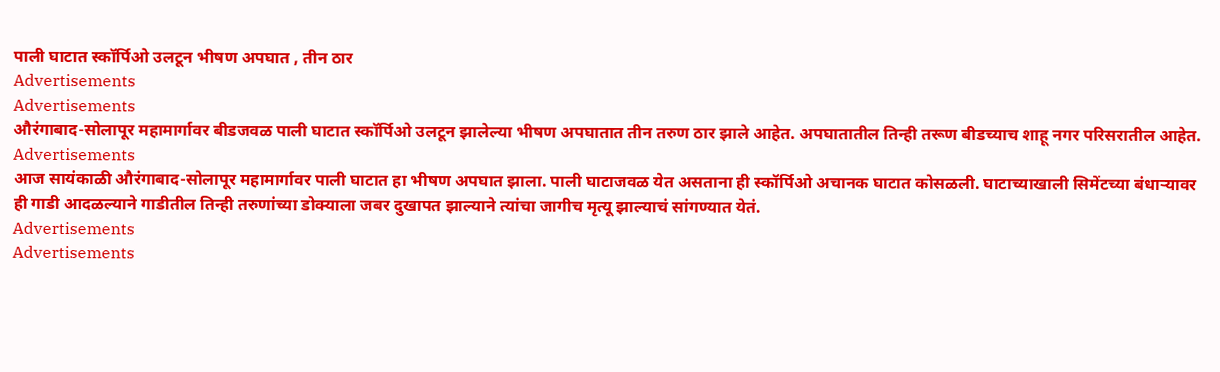पाली घाटात स्कॉर्पिओ उलटून भीषण अपघात , तीन ठार
Advertisements
Advertisements
औरंगाबाद-सोलापूर महामार्गावर बीडजवळ पाली घाटात स्कॉर्पिओ उलटून झालेल्या भीषण अपघातात तीन तरुण ठार झाले आहेत. अपघातातील तिन्ही तरूण बीडच्याच शाहू नगर परिसरातील आहेत.
Advertisements
आज सायंकाळी औरंगाबाद-सोलापूर महामार्गावर पाली घाटात हा भीषण अपघात झाला. पाली घाटाजवळ येत असताना ही स्कॉर्पिओ अचानक घाटात कोसळली. घाटाच्याखाली सिमेंटच्या बंधाऱ्यावर ही गाडी आदळल्याने गाडीतील तिन्ही तरुणांच्या डोक्याला जबर दुखापत झाल्याने त्यांचा जागीच मृत्यू झाल्याचं सांगण्यात येतं.
Advertisements
Advertisements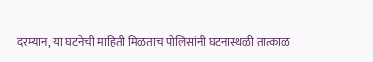दरम्यान, या घटनेची माहिती मिळताच पोलिसांनी घटनास्थळी तात्काळ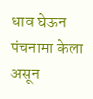धाव घेऊन पंचनामा केला असून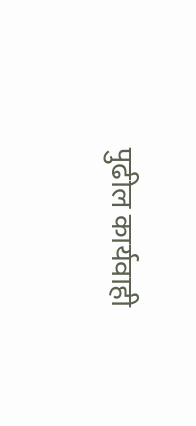पुढील कार्यवाही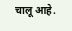चालू आहे.